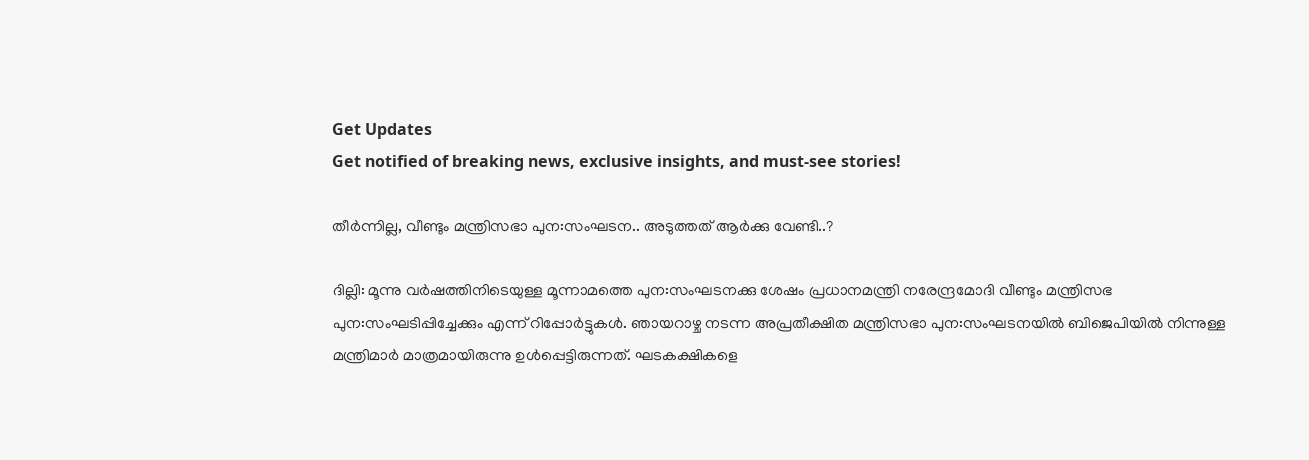Get Updates
Get notified of breaking news, exclusive insights, and must-see stories!

തീര്‍ന്നില്ല, വീണ്ടും മന്ത്രിസഭാ പുന:സംഘടന.. അടുത്തത് ആര്‍ക്കു വേണ്ടി..?

ദില്ലി: മൂന്നു വര്‍ഷത്തിനിടെയുള്ള മൂന്നാമത്തെ പുന:സംഘടനക്കു ശേഷം പ്രധാനമന്ത്രി നരേന്ദ്രമോദി വീണ്ടും മന്ത്രിസഭ പുന:സംഘടിപ്പിച്ചേക്കും എന്ന് റിപ്പോര്‍ട്ടുകള്‍. ഞായറാഴ്ച നടന്ന അപ്രതീക്ഷിത മന്ത്രിസഭാ പുന:സംഘടനയില്‍ ബിജെപിയില്‍ നിന്നുള്ള മന്ത്രിമാര്‍ മാത്രമായിരുന്നു ഉള്‍പ്പെട്ടിരുന്നത്. ഘടകക്ഷികളെ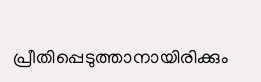പ്രീതിപ്പെടുത്താനായിരിക്കും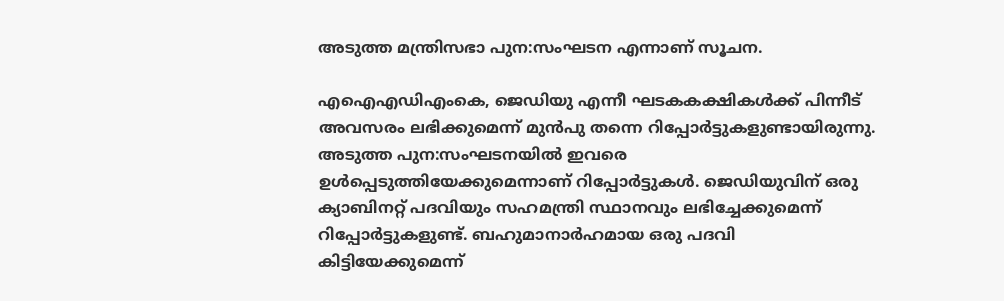അടുത്ത മന്ത്രിസഭാ പുന:സംഘടന എന്നാണ് സൂചന.

എഐഎഡിഎംകെ, ജെഡിയു എന്നീ ഘടകകക്ഷികള്‍ക്ക് പിന്നീട് അവസരം ലഭിക്കുമെന്ന് മുന്‍പു തന്നെ റിപ്പോര്‍ട്ടുകളുണ്ടായിരുന്നു. അടുത്ത പുന:സംഘടനയില്‍ ഇവരെ ഉള്‍പ്പെടുത്തിയേക്കുമെന്നാണ് റിപ്പോര്‍ട്ടുകള്‍. ജെഡിയുവിന് ഒരു ക്യാബിനറ്റ് പദവിയും സഹമന്ത്രി സ്ഥാനവും ലഭിച്ചേക്കുമെന്ന് റിപ്പോര്‍ട്ടുകളുണ്ട്. ബഹുമാനാര്‍ഹമായ ഒരു പദവി കിട്ടിയേക്കുമെന്ന്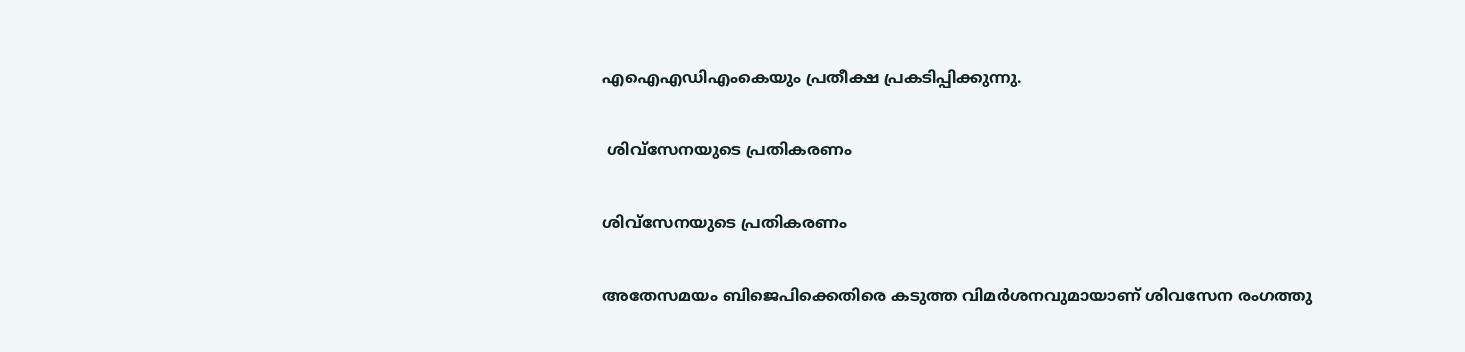എഐഎഡിഎംകെയും പ്രതീക്ഷ പ്രകടിപ്പിക്കുന്നു.

 ശിവ്‌സേനയുടെ പ്രതികരണം

ശിവ്‌സേനയുടെ പ്രതികരണം

അതേസമയം ബിജെപിക്കെതിരെ കടുത്ത വിമര്‍ശനവുമായാണ് ശിവസേന രംഗത്തു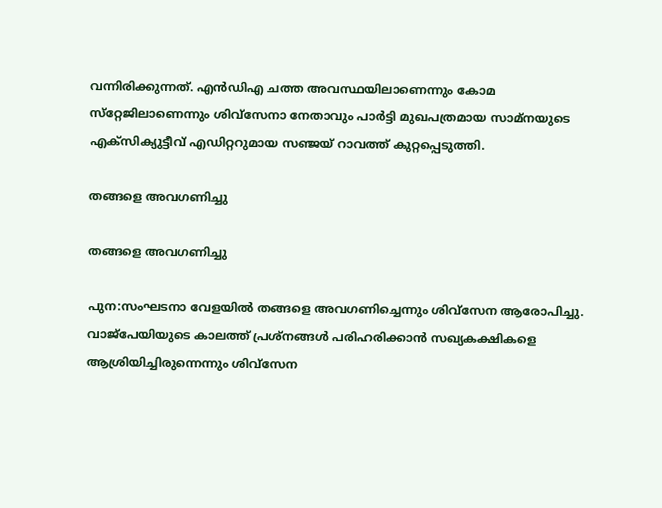വന്നിരിക്കുന്നത്. എന്‍ഡിഎ ചത്ത അവസ്ഥയിലാണെന്നും കോമ സ്‌റ്റേജിലാണെന്നും ശിവ്‌സേനാ നേതാവും പാര്‍ട്ടി മുഖപത്രമായ സാമ്‌നയുടെ എക്‌സിക്യുട്ടീവ് എഡിറ്ററുമായ സഞ്ജയ് റാവത്ത് കുറ്റപ്പെടുത്തി.

തങ്ങളെ അവഗണിച്ചു

തങ്ങളെ അവഗണിച്ചു

പുന:സംഘടനാ വേളയില്‍ തങ്ങളെ അവഗണിച്ചെന്നും ശിവ്‌സേന ആരോപിച്ചു. വാജ്‌പേയിയുടെ കാലത്ത് പ്രശ്‌നങ്ങള്‍ പരിഹരിക്കാന്‍ സഖ്യകക്ഷികളെ ആശ്രിയിച്ചിരുന്നെന്നും ശിവ്‌സേന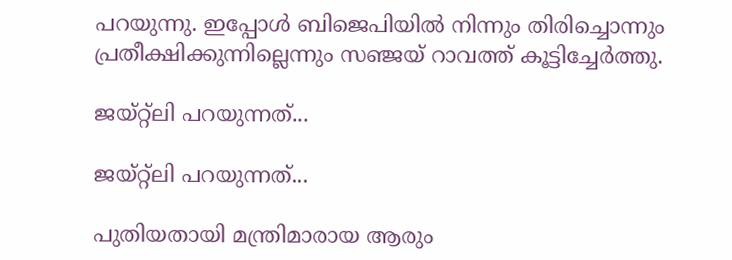പറയുന്നു. ഇപ്പോള്‍ ബിജെപിയില്‍ നിന്നും തിരിച്ചൊന്നും പ്രതീക്ഷിക്കുന്നില്ലെന്നും സഞ്ജയ് റാവത്ത് കൂട്ടിച്ചേര്‍ത്തു.

ജയ്റ്റ്‌ലി പറയുന്നത്...

ജയ്റ്റ്‌ലി പറയുന്നത്...

പുതിയതായി മന്ത്രിമാരായ ആരും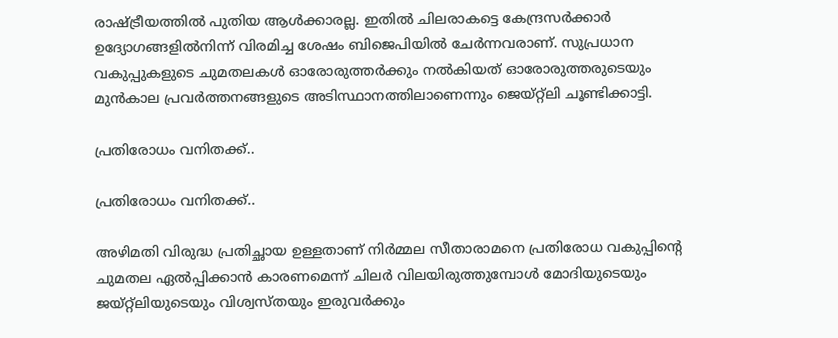രാഷ്ട്രീയത്തില്‍ പുതിയ ആള്‍ക്കാരല്ല. ഇതില്‍ ചിലരാകട്ടെ കേന്ദ്രസര്‍ക്കാര്‍ ഉദ്യോഗങ്ങളില്‍നിന്ന് വിരമിച്ച ശേഷം ബിജെപിയില്‍ ചേര്‍ന്നവരാണ്. സുപ്രധാന വകുപ്പുകളുടെ ചുമതലകള്‍ ഓരോരുത്തര്‍ക്കും നല്‍കിയത് ഓരോരുത്തരുടെയും മുന്‍കാല പ്രവര്‍ത്തനങ്ങളുടെ അടിസ്ഥാനത്തിലാണെന്നും ജെയ്റ്റ്ലി ചൂണ്ടിക്കാട്ടി.

പ്രതിരോധം വനിതക്ക്..

പ്രതിരോധം വനിതക്ക്..

അഴിമതി വിരുദ്ധ പ്രതിച്ഛായ ഉള്ളതാണ് നിര്‍മ്മല സീതാരാമനെ പ്രതിരോധ വകുപ്പിന്റെ ചുമതല ഏല്‍പ്പിക്കാന്‍ കാരണമെന്ന് ചിലര്‍ വിലയിരുത്തുമ്പോള്‍ മോദിയുടെയും ജയ്റ്റ്ലിയുടെയും വിശ്വസ്തയും ഇരുവര്‍ക്കും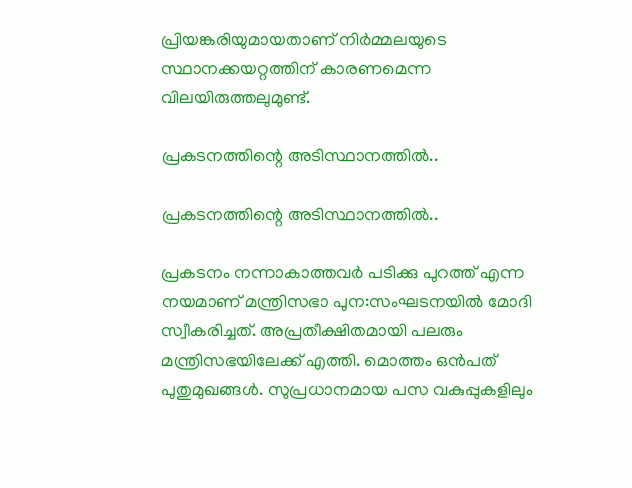പ്രിയങ്കരിയുമായതാണ് നിര്‍മ്മലയുടെ സ്ഥാനക്കയറ്റത്തിന് കാരണമെന്ന വിലയിരുത്തലുമുണ്ട്.

പ്രകടനത്തിന്റെ അടിസ്ഥാനത്തില്‍..

പ്രകടനത്തിന്റെ അടിസ്ഥാനത്തില്‍..

പ്രകടനം നന്നാകാത്തവര്‍ പടിക്കു പുറത്ത് എന്ന നയമാണ് മന്ത്രിസഭാ പുന:സംഘടനയില്‍ മോദി സ്വീകരിച്ചത്. അപ്രതീക്ഷിതമായി പലരും മന്ത്രിസഭയിലേക്ക് എത്തി. മൊത്തം ഒന്‍പത് പുതുമുഖങ്ങള്‍. സുപ്രധാനമായ പസ വകുപ്പുകളിലും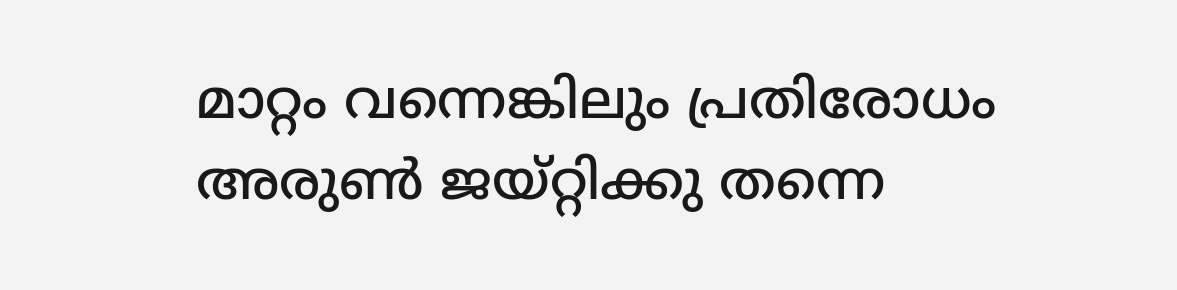മാറ്റം വന്നെങ്കിലും പ്രതിരോധം അരുണ്‍ ജയ്റ്റിക്കു തന്നെ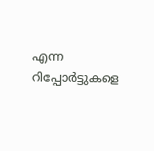എന്ന റിപ്പോര്‍ട്ടുകളെ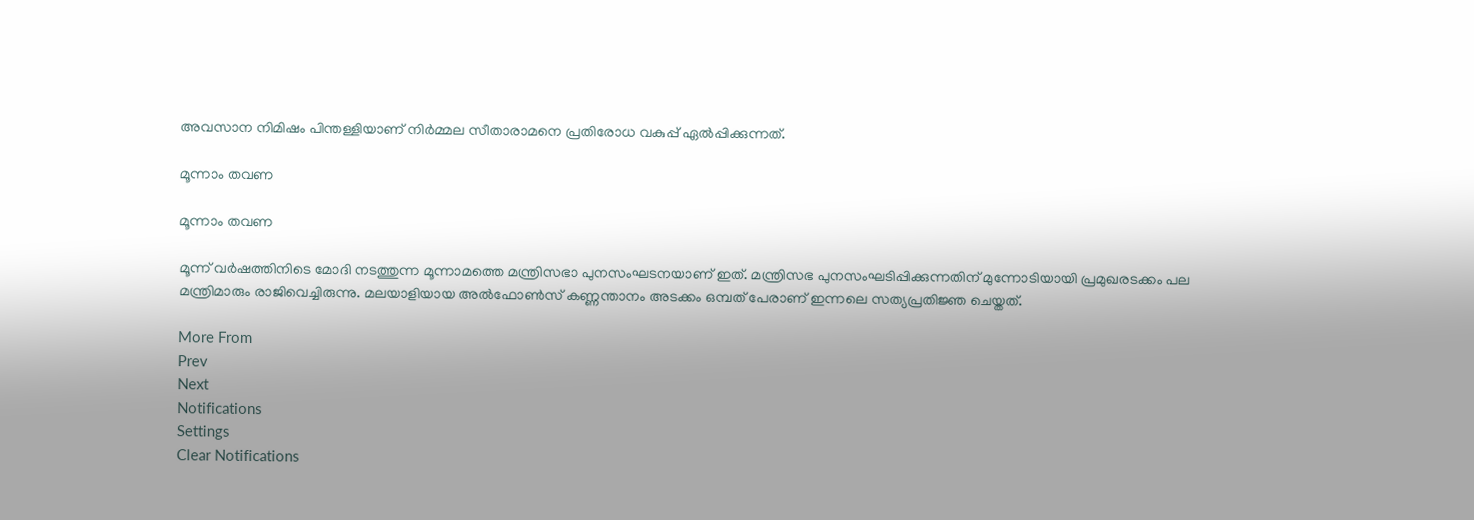അവസാന നിമിഷം പിന്തള്ളിയാണ് നിര്‍മ്മല സീതാരാമനെ പ്രതിരോധ വകുപ്പ് ഏല്‍പ്പിക്കുന്നത്.

മൂന്നാം തവണ

മൂന്നാം തവണ

മൂന്ന് വര്‍ഷത്തിനിടെ മോദി നടത്തുന്ന മൂന്നാമത്തെ മന്ത്രിസഭാ പുനസംഘടനയാണ് ഇത്. മന്ത്രിസഭ പുനസംഘടിപ്പിക്കുന്നതിന് മുന്നോടിയായി പ്രമുഖരടക്കം പല മന്ത്രിമാരും രാജിവെച്ചിരുന്നു. മലയാളിയായ അല്‍ഫോണ്‍സ് കണ്ണന്താനം അടക്കം ഒമ്പത് പേരാണ് ഇന്നലെ സത്യപ്രതിജ്ഞ ചെയ്തത്.

More From
Prev
Next
Notifications
Settings
Clear Notifications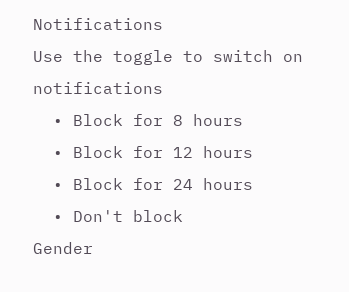Notifications
Use the toggle to switch on notifications
  • Block for 8 hours
  • Block for 12 hours
  • Block for 24 hours
  • Don't block
Gender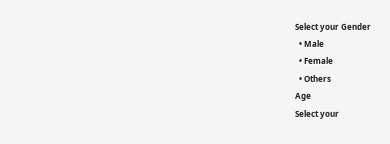Select your Gender
  • Male
  • Female
  • Others
Age
Select your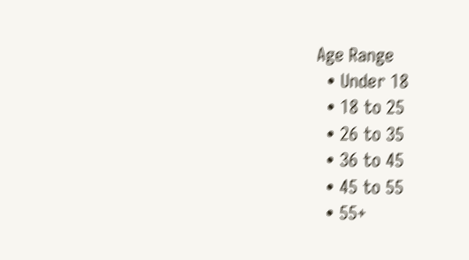Age Range
  • Under 18
  • 18 to 25
  • 26 to 35
  • 36 to 45
  • 45 to 55
  • 55+